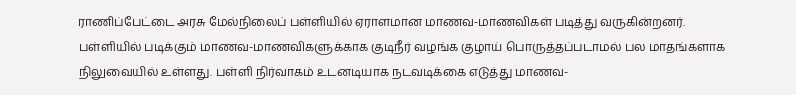ராணிப்பேட்டை அரசு மேல்நிலைப் பள்ளியில் ஏராளமான மாணவ-மாணவிகள் படித்து வருகின்றனர். பள்ளியில் படிக்கும் மாணவ-மாணவிகளுக்காக குடிநீர் வழங்க குழாய் பொருத்தப்படாமல் பல மாதங்களாக நிலுவையில் உள்ளது. பள்ளி நிர்வாகம் உடனடியாக நடவடிக்கை எடுத்து மாணவ-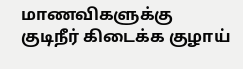மாணவிகளுக்கு குடிநீர் கிடைக்க குழாய்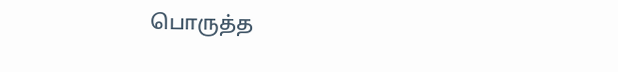பொருத்த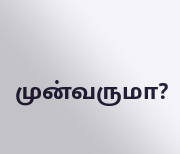முன்வருமா?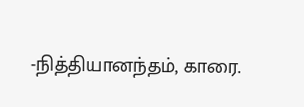-நித்தியானந்தம், காரை.